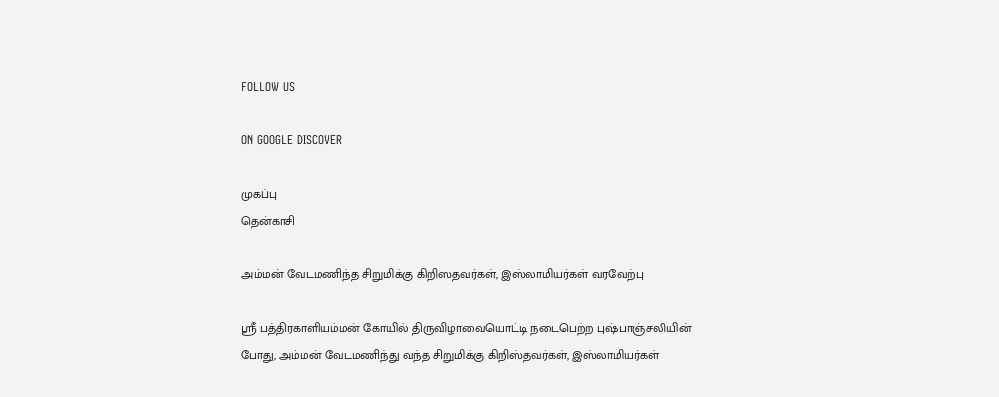FOLLOW US

ON GOOGLE DISCOVER

முகப்பு
தென்காசி

அம்மன் வேடமணிந்த சிறுமிக்கு கிறிஸதவர்கள், இஸ்லாமியர்கள் வரவேற்பு

ஸ்ரீ பத்திரகாளியம்மன் கோயில் திருவிழாவையொட்டி நடைபெற்ற புஷ்பாஞ்சலியின் போது, அம்மன் வேடமணிந்து வந்த சிறுமிக்கு கிறிஸ்தவர்கள், இஸ்லாமியர்கள்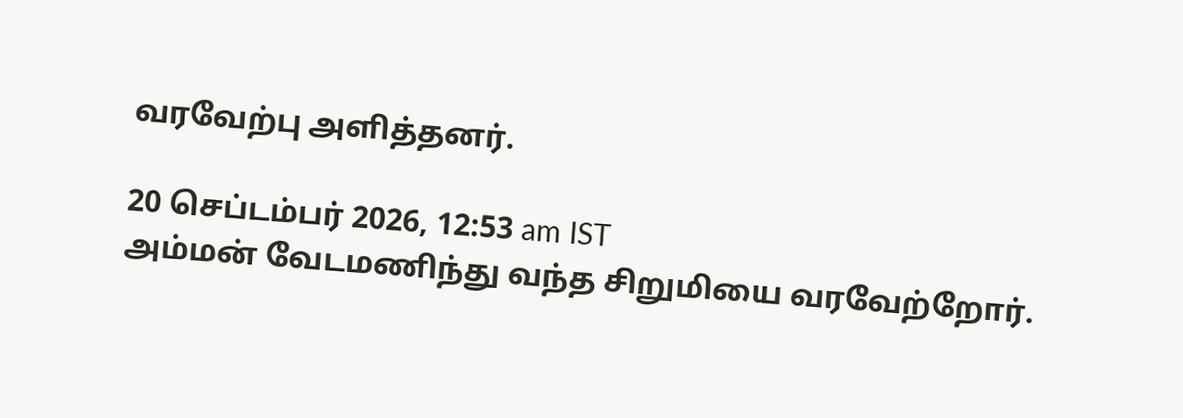வரவேற்பு அளித்தனர்.

20 செப்டம்பர் 2026, 12:53 am IST
அம்மன் வேடமணிந்து வந்த சிறுமியை வரவேற்றோர்.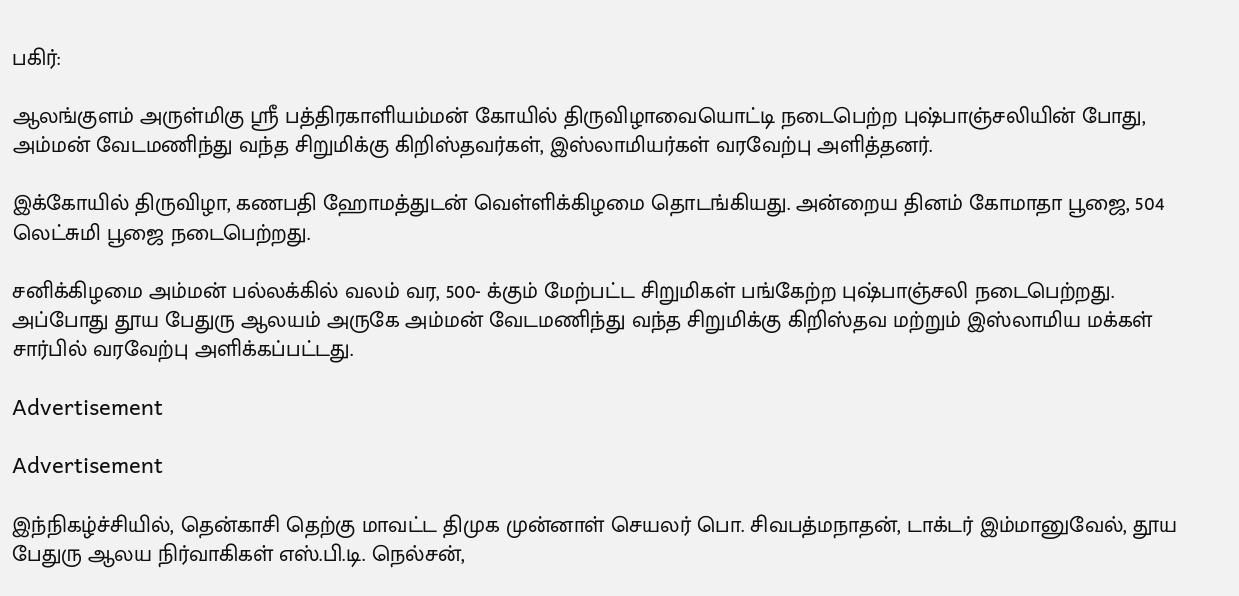பகிர்:

ஆலங்குளம் அருள்மிகு ஸ்ரீ பத்திரகாளியம்மன் கோயில் திருவிழாவையொட்டி நடைபெற்ற புஷ்பாஞ்சலியின் போது, அம்மன் வேடமணிந்து வந்த சிறுமிக்கு கிறிஸ்தவர்கள், இஸ்லாமியர்கள் வரவேற்பு அளித்தனர்.

இக்கோயில் திருவிழா, கணபதி ஹோமத்துடன் வெள்ளிக்கிழமை தொடங்கியது. அன்றைய தினம் கோமாதா பூஜை, 504 லெட்சுமி பூஜை நடைபெற்றது.

சனிக்கிழமை அம்மன் பல்லக்கில் வலம் வர, 500- க்கும் மேற்பட்ட சிறுமிகள் பங்கேற்ற புஷ்பாஞ்சலி நடைபெற்றது. அப்போது தூய பேதுரு ஆலயம் அருகே அம்மன் வேடமணிந்து வந்த சிறுமிக்கு கிறிஸ்தவ மற்றும் இஸ்லாமிய மக்கள் சார்பில் வரவேற்பு அளிக்கப்பட்டது.

Advertisement

Advertisement

இந்நிகழ்ச்சியில், தென்காசி தெற்கு மாவட்ட திமுக முன்னாள் செயலர் பொ. சிவபத்மநாதன், டாக்டர் இம்மானுவேல், தூய பேதுரு ஆலய நிர்வாகிகள் எஸ்.பி.டி. நெல்சன்,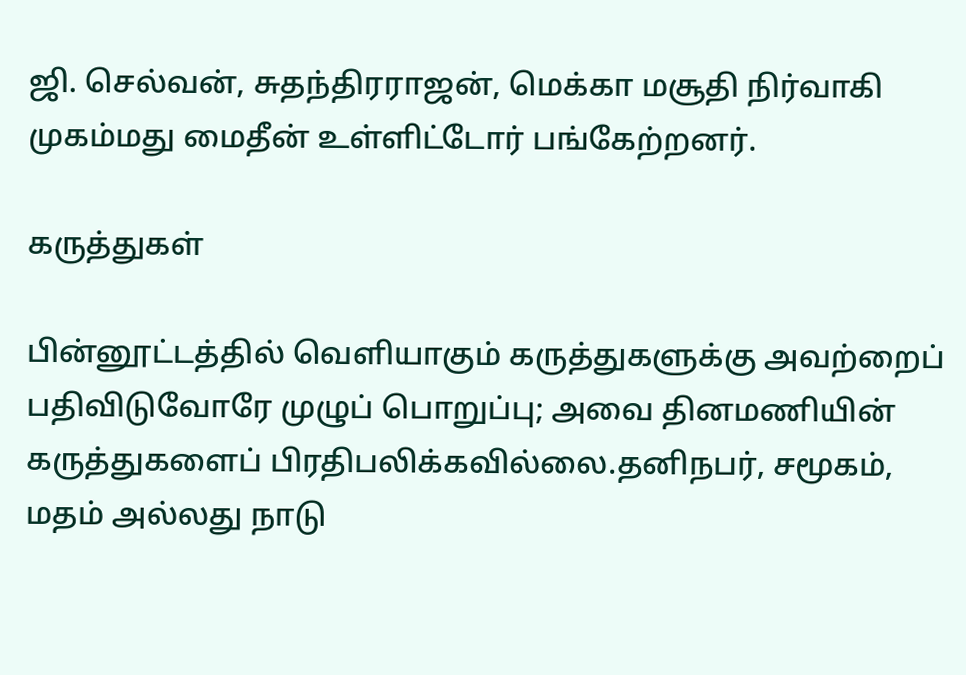ஜி. செல்வன், சுதந்திரராஜன், மெக்கா மசூதி நிர்வாகி முகம்மது மைதீன் உள்ளிட்டோர் பங்கேற்றனர்.

கருத்துகள்

பின்னூட்டத்தில் வெளியாகும் கருத்துகளுக்கு அவற்றைப் பதிவிடுவோரே முழுப் பொறுப்பு; அவை தினமணியின் கருத்துகளைப் பிரதிபலிக்கவில்லை.தனிநபர், சமூகம், மதம் அல்லது நாடு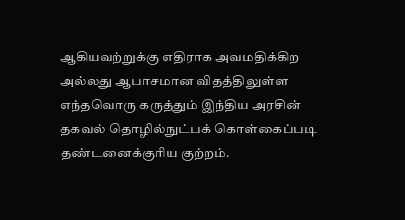ஆகியவற்றுக்கு எதிராக அவமதிக்கிற அல்லது ஆபாசமான விதத்திலுள்ள எந்தவொரு கருத்தும் இந்திய அரசின் தகவல் தொழில்நுட்பக் கொள்கைப்படி தண்டனைக்குரிய குற்றம்.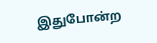இதுபோன்ற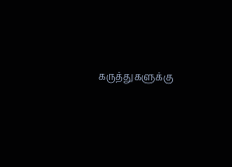கருத்துகளுக்கு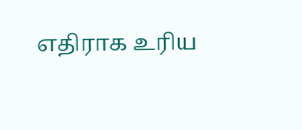எதிராக உரிய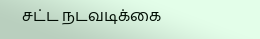சட்ட நடவடிக்கை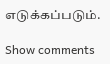எடுக்கப்படும்.

Show comments